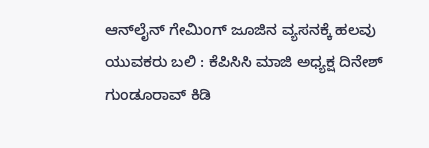ಆನ್‌ಲೈನ್ ಗೇಮಿಂಗ್ ಜೂಜಿನ ವ್ಯಸನಕ್ಕೆ ಹಲವು ಯುವಕರು ಬಲಿ : ಕೆಪಿಸಿಸಿ ಮಾಜಿ ಅಧ್ಯಕ್ಷ ದಿನೇಶ್ ಗುಂಡೂರಾವ್ ಕಿಡಿ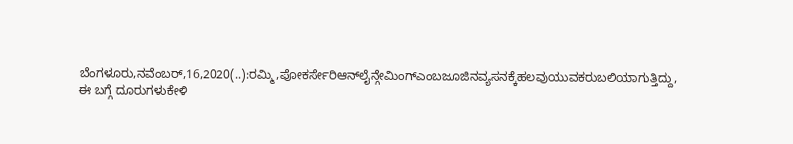ಬೆಂಗಳೂರು,ನವೆಂಬರ್,16,2020(..):ರಮ್ಮಿ,ಪೋಕರ್ಸೇರಿಆನ್‌ಲೈನ್ಗೇಮಿಂಗ್ಎಂಬಜೂಜಿನವ್ಯಸನಕ್ಕೆಹಲವುಯುವಕರುಬಲಿಯಾಗುತ್ತಿದ್ದು, ಈ ಬಗ್ಗೆ ದೂರುಗಳುಕೇಳಿ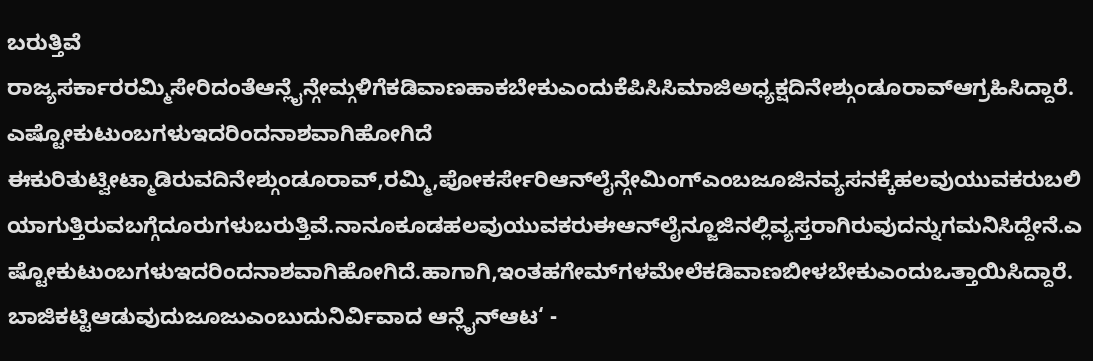ಬರುತ್ತಿವೆ ರಾಜ್ಯಸರ್ಕಾರರಮ್ಮಿಸೇರಿದಂತೆಆನ್ಲೈನ್ಗೇಮ್ಗಳಿಗೆಕಡಿವಾಣಹಾಕಬೇಕುಎಂದುಕೆಪಿಸಿಸಿಮಾಜಿಅಧ್ಯಕ್ಷದಿನೇಶ್ಗುಂಡೂರಾವ್ಆಗ್ರಹಿಸಿದ್ದಾರೆ. ಎಷ್ಟೋಕುಟುಂಬಗಳುಇದರಿಂದನಾಶವಾಗಿಹೋಗಿದೆ ಈಕುರಿತುಟ್ವೀಟ್ಮಾಡಿರುವದಿನೇಶ್ಗುಂಡೂರಾವ್,ರಮ್ಮಿ,ಪೋಕರ್ಸೇರಿಆನ್‌ಲೈನ್ಗೇಮಿಂಗ್ಎಂಬಜೂಜಿನವ್ಯಸನಕ್ಕೆಹಲವುಯುವಕರುಬಲಿಯಾಗುತ್ತಿರುವಬಗ್ಗೆದೂರುಗಳುಬರುತ್ತಿವೆ.ನಾನೂಕೂಡಹಲವುಯುವಕರುಈಆನ್‌ಲೈನ್ಜೂಜಿನಲ್ಲಿವ್ಯಸ್ತರಾಗಿರುವುದನ್ನು‌ಗಮನಿಸಿದ್ದೇನೆ.ಎಷ್ಟೋಕುಟುಂಬಗಳುಇದರಿಂದನಾಶವಾಗಿಹೋಗಿದೆ.ಹಾಗಾಗಿ,ಇಂತಹಗೇಮ್‌ಗಳಮೇಲೆಕಡಿವಾಣಬೀಳಬೇಕುಎಂದುಒತ್ತಾಯಿಸಿದ್ದಾರೆ. ಬಾಜಿಕಟ್ಟಿಆಡುವುದುಜೂಜುಎಂಬುದುನಿರ್ವಿವಾದ ಆನ್ಲೈನ್ಆಟ‘ -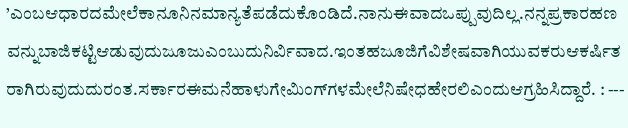’ಎಂಬಆಧಾರದಮೇಲೆಕಾನೂನಿನಮಾನ್ಯತೆಪಡೆದುಕೊಂಡಿದೆ.ನಾನುಈವಾದಒಪ್ಪುವುದಿಲ್ಲ.ನನ್ನಪ್ರಕಾರಹಣವನ್ನುಬಾಜಿಕಟ್ಟಿಆಡುವುದುಜೂಜುಎಂಬುದುನಿರ್ವಿವಾದ.ಇಂತಹಜೂಜಿಗೆವಿಶೇಷವಾಗಿಯುವಕರುಆಕರ್ಷಿತರಾಗಿರುವುದುದುರಂತ.ಸರ್ಕಾರಈಮನೆಹಾಳುಗೇಮಿಂಗ್‌ಗಳಮೇಲೆನಿಷೇಧಹೇರಲಿಎಂದುಆಗ್ರಹಿಸಿದ್ದಾರೆ. : ---